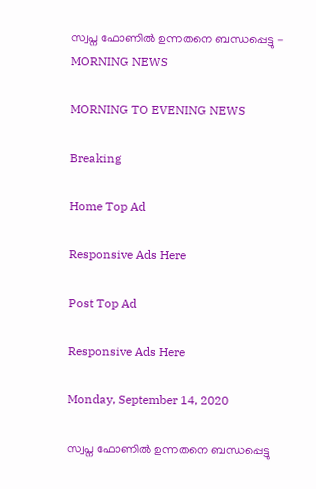സ്വപ്ന ഫോണില്‍ ഉന്നതനെ ബന്ധപ്പെട്ടു - MORNING NEWS

MORNING TO EVENING NEWS

Breaking

Home Top Ad

Responsive Ads Here

Post Top Ad

Responsive Ads Here

Monday, September 14, 2020

സ്വപ്ന ഫോണില്‍ ഉന്നതനെ ബന്ധപ്പെട്ടു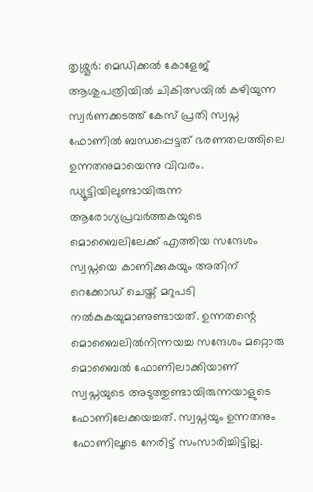തൃശ്ശൂർ: മെഡിക്കൽ കോളേജ് ആശുപത്രിയിൽ ചികിത്സയിൽ കഴിയുന്ന സ്വർണക്കടത്ത് കേസ് പ്രതി സ്വപ്ന ഫോണിൽ ബന്ധപ്പെട്ടത് ഭരണതലത്തിലെ ഉന്നതനുമായെന്നു വിവരം. ഡ്യൂട്ടിയിലുണ്ടായിരുന്ന ആരോഗ്യപ്രവർത്തകയുടെ മൊബൈലിലേക്ക് എത്തിയ സന്ദേശം സ്വപ്നയെ കാണിക്കുകയും അതിന് റെക്കോഡ് ചെയ്ത് മറുപടി നൽകുകയുമാണുണ്ടായത്. ഉന്നതന്റെ മൊബൈലിൽനിന്നയച്ച സന്ദേശം മറ്റൊരു മൊബൈൽ ഫോണിലാക്കിയാണ് സ്വപ്നയുടെ അടുത്തുണ്ടായിരുന്നയാളുടെ ഫോണിലേക്കയച്ചത്. സ്വപ്നയും ഉന്നതനും ഫോണിലൂടെ നേരിട്ട് സംസാരിച്ചിട്ടില്ല.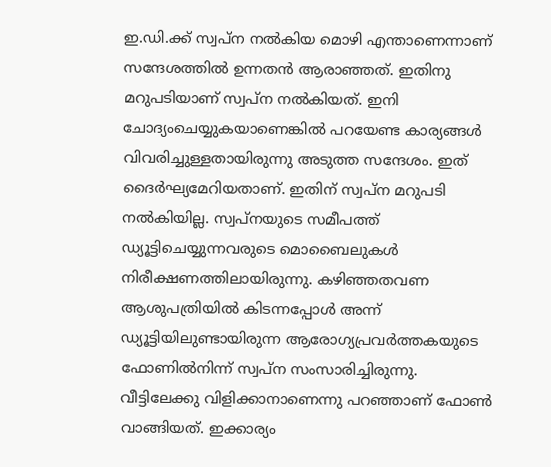ഇ.ഡി.ക്ക് സ്വപ്ന നൽകിയ മൊഴി എന്താണെന്നാണ് സന്ദേശത്തിൽ ഉന്നതൻ ആരാഞ്ഞത്. ഇതിനു മറുപടിയാണ് സ്വപ്ന നൽകിയത്. ഇനി ചോദ്യംചെയ്യുകയാണെങ്കിൽ പറയേണ്ട കാര്യങ്ങൾ വിവരിച്ചുള്ളതായിരുന്നു അടുത്ത സന്ദേശം. ഇത് ദൈർഘ്യമേറിയതാണ്. ഇതിന് സ്വപ്ന മറുപടി നൽകിയില്ല. സ്വപ്നയുടെ സമീപത്ത് ഡ്യൂട്ടിചെയ്യുന്നവരുടെ മൊബൈലുകൾ നിരീക്ഷണത്തിലായിരുന്നു. കഴിഞ്ഞതവണ ആശുപത്രിയിൽ കിടന്നപ്പോൾ അന്ന് ഡ്യൂട്ടിയിലുണ്ടായിരുന്ന ആരോഗ്യപ്രവർത്തകയുടെ ഫോണിൽനിന്ന് സ്വപ്ന സംസാരിച്ചിരുന്നു. വീട്ടിലേക്കു വിളിക്കാനാണെന്നു പറഞ്ഞാണ് ഫോൺ വാങ്ങിയത്. ഇക്കാര്യം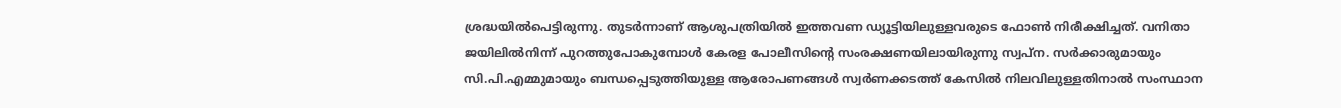ശ്രദ്ധയിൽപെട്ടിരുന്നു. തുടർന്നാണ് ആശുപത്രിയിൽ ഇത്തവണ ഡ്യൂട്ടിയിലുള്ളവരുടെ ഫോൺ നിരീക്ഷിച്ചത്. വനിതാ ജയിലിൽനിന്ന് പുറത്തുപോകുമ്പോൾ കേരള പോലീസിന്റെ സംരക്ഷണയിലായിരുന്നു സ്വപ്ന. സർക്കാരുമായും സി.പി.എമ്മുമായും ബന്ധപ്പെടുത്തിയുള്ള ആരോപണങ്ങൾ സ്വർണക്കടത്ത് കേസിൽ നിലവിലുള്ളതിനാൽ സംസ്ഥാന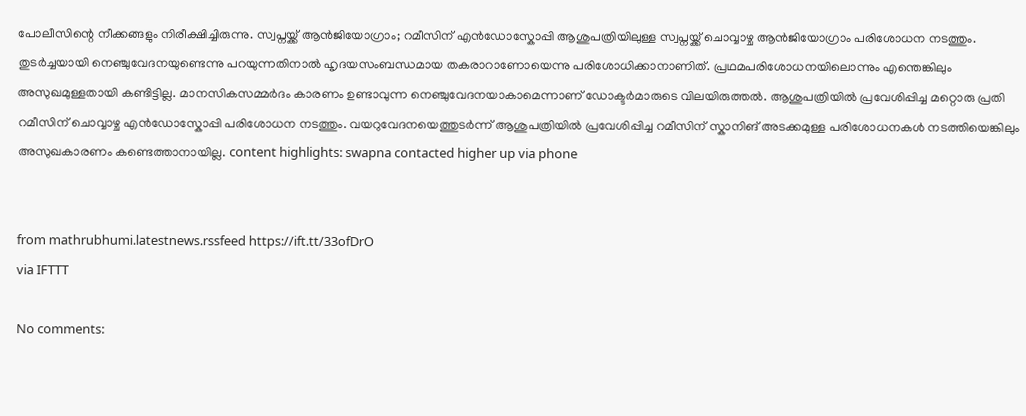പോലീസിന്റെ നീക്കങ്ങളും നിരീക്ഷിച്ചിരുന്നു. സ്വപ്നയ്ക്ക് ആൻജിയോഗ്രാം; റമീസിന് എൻഡോസ്കോപ്പി ആശുപത്രിയിലുള്ള സ്വപ്നയ്ക്ക് ചൊവ്വാഴ്ച ആൻജിയോഗ്രാം പരിശോധന നടത്തും. തുടർച്ചയായി നെഞ്ചുവേദനയുണ്ടെന്നു പറയുന്നതിനാൽ ഹൃദയസംബന്ധമായ തകരാറാണോയെന്നു പരിശോധിക്കാനാണിത്. പ്രഥമപരിശോധനയിലൊന്നും എന്തെങ്കിലും അസുഖമുള്ളതായി കണ്ടിട്ടില്ല. മാനസികസമ്മർദം കാരണം ഉണ്ടാവുന്ന നെഞ്ചുവേദനയാകാമെന്നാണ് ഡോക്ടർമാരുടെ വിലയിരുത്തൽ. ആശുപത്രിയിൽ പ്രവേശിപ്പിച്ച മറ്റൊരു പ്രതി റമീസിന് ചൊവ്വാഴ്ച എൻഡോസ്കോപ്പി പരിശോധന നടത്തും. വയറുവേദനയെത്തുടർന്ന് ആശുപത്രിയിൽ പ്രവേശിപ്പിച്ച റമീസിന് സ്കാനിങ് അടക്കമുള്ള പരിശോധനകൾ നടത്തിയെങ്കിലും അസുഖകാരണം കണ്ടെത്താനായില്ല. content highlights: swapna contacted higher up via phone


from mathrubhumi.latestnews.rssfeed https://ift.tt/33ofDrO
via IFTTT

No comments: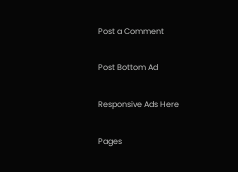Post a Comment

Post Bottom Ad

Responsive Ads Here

Pages